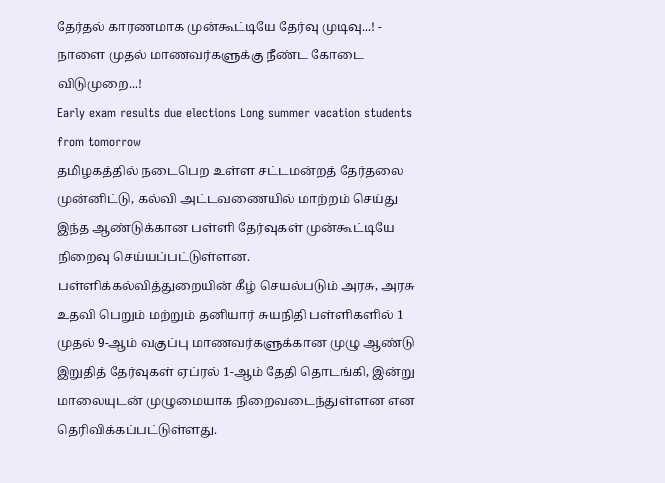தேர்தல் காரணமாக முன்கூட்டியே தேர்வு முடிவு...! - நாளை முதல் மாணவர்களுக்கு நீண்ட கோடை விடுமுறை...!
Early exam results due elections Long summer vacation students from tomorrow
தமிழகத்தில் நடைபெற உள்ள சட்டமன்றத் தேர்தலை முன்னிட்டு, கல்வி அட்டவணையில் மாற்றம் செய்து இந்த ஆண்டுக்கான பள்ளி தேர்வுகள் முன்கூட்டியே நிறைவு செய்யப்பட்டுள்ளன.
பள்ளிக்கல்வித்துறையின் கீழ் செயல்படும் அரசு, அரசு உதவி பெறும் மற்றும் தனியார் சுயநிதி பள்ளிகளில் 1 முதல் 9-ஆம் வகுப்பு மாணவர்களுக்கான முழு ஆண்டு இறுதித் தேர்வுகள் ஏப்ரல் 1-ஆம் தேதி தொடங்கி, இன்று மாலையுடன் முழுமையாக நிறைவடைந்துள்ளன என தெரிவிக்கப்பட்டுள்ளது.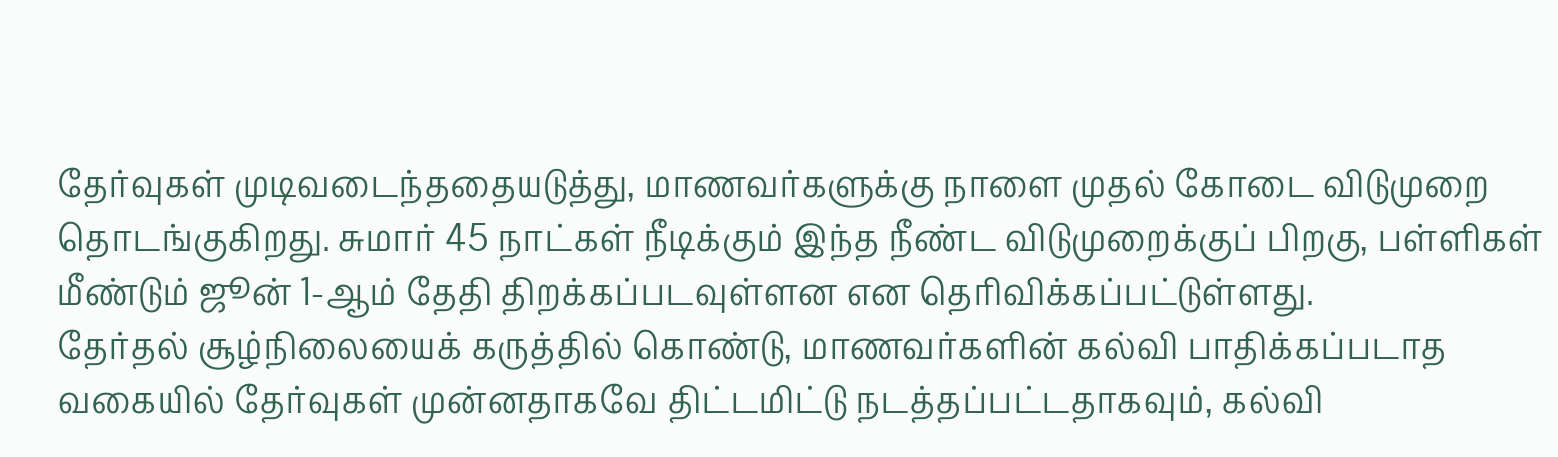தேர்வுகள் முடிவடைந்ததையடுத்து, மாணவர்களுக்கு நாளை முதல் கோடை விடுமுறை தொடங்குகிறது. சுமார் 45 நாட்கள் நீடிக்கும் இந்த நீண்ட விடுமுறைக்குப் பிறகு, பள்ளிகள் மீண்டும் ஜூன் 1-ஆம் தேதி திறக்கப்படவுள்ளன என தெரிவிக்கப்பட்டுள்ளது.
தேர்தல் சூழ்நிலையைக் கருத்தில் கொண்டு, மாணவர்களின் கல்வி பாதிக்கப்படாத வகையில் தேர்வுகள் முன்னதாகவே திட்டமிட்டு நடத்தப்பட்டதாகவும், கல்வி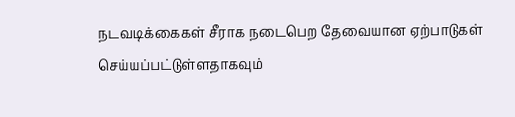நடவடிக்கைகள் சீராக நடைபெற தேவையான ஏற்பாடுகள் செய்யப்பட்டுள்ளதாகவும்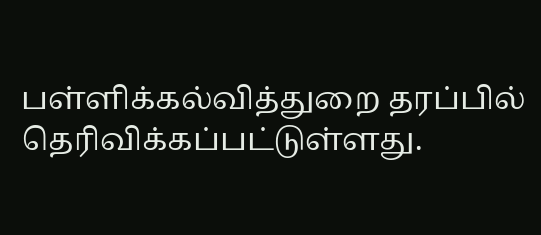பள்ளிக்கல்வித்துறை தரப்பில் தெரிவிக்கப்பட்டுள்ளது.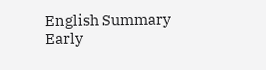English Summary
Early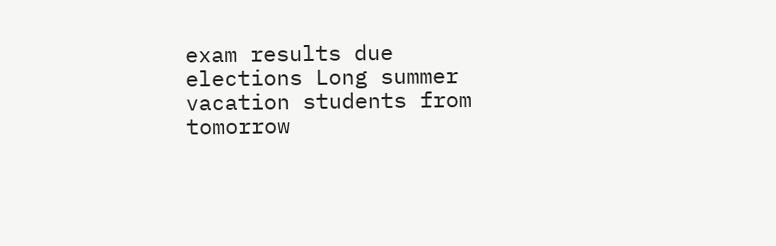exam results due elections Long summer vacation students from tomorrow